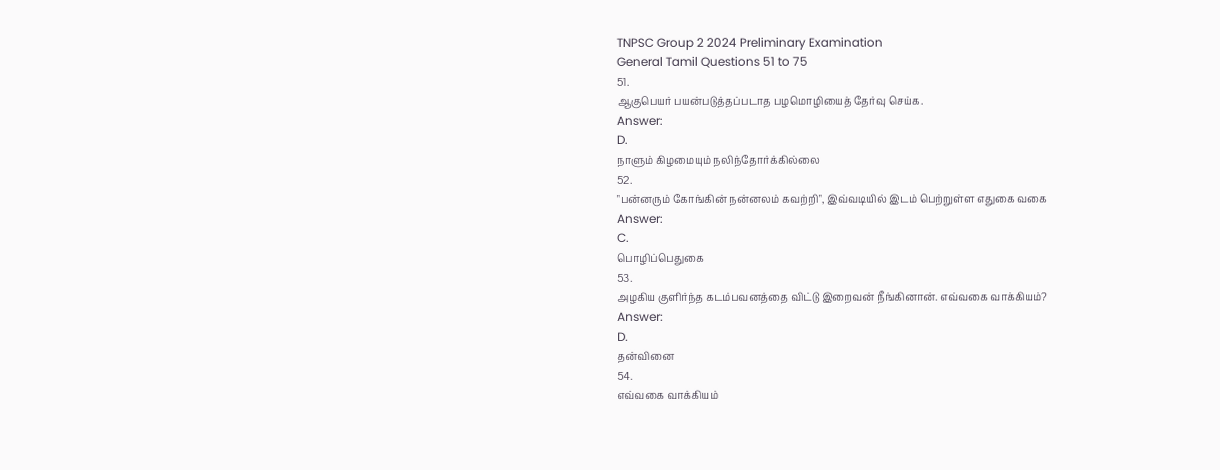TNPSC Group 2 2024 Preliminary Examination
General Tamil Questions 51 to 75
51.
ஆகுபெயர் பயன்படுத்தப்படாத பழமொழியைத் தேர்வு செய்க.
Answer:
D.
நாளும் கிழமையும் நலிந்தோர்க்கில்லை
52.
"பன்னரும் கோங்கின் நன்னலம் கவற்றி", இவ்வடியில் இடம் பெற்றுள்ள எதுகை வகை
Answer:
C.
பொழிப்பெதுகை
53.
அழகிய குளிர்ந்த கடம்பவனத்தை விட்டு இறைவன் நீங்கினான். எவ்வகை வாக்கியம்?
Answer:
D.
தன்வினை
54.
எவ்வகை வாக்கியம்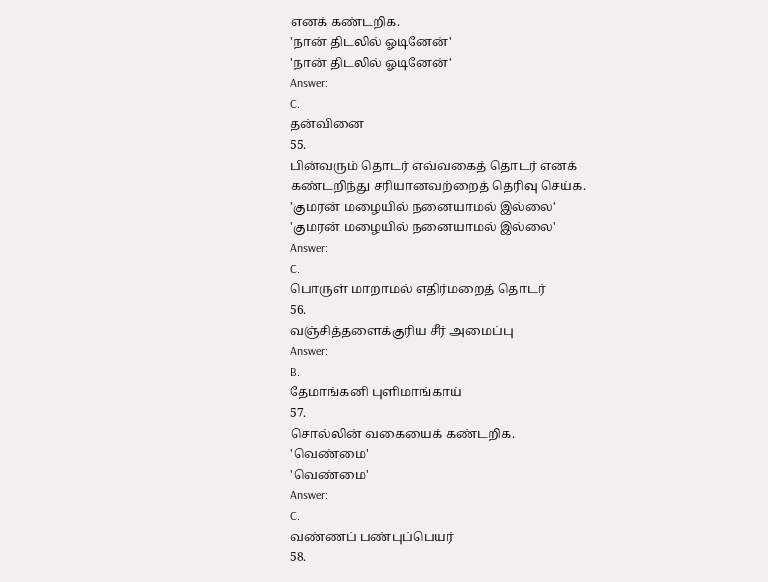எனக் கண்டறிக.
'நான் திடலில் ஓடினேன்'
'நான் திடலில் ஓடினேன்'
Answer:
C.
தன்வினை
55.
பின்வரும் தொடர் எவ்வகைத் தொடர் எனக் கண்டறிந்து சரியானவற்றைத் தெரிவு செய்க.
'குமரன் மழையில் நனையாமல் இல்லை'
'குமரன் மழையில் நனையாமல் இல்லை'
Answer:
C.
பொருள் மாறாமல் எதிர்மறைத் தொடர்
56.
வஞ்சித்தளைக்குரிய சீர் அமைப்பு
Answer:
B.
தேமாங்கனி புளிமாங்காய்
57.
சொல்லின் வகையைக் கண்டறிக.
'வெண்மை'
'வெண்மை'
Answer:
C.
வண்ணப் பண்புப்பெயர்
58.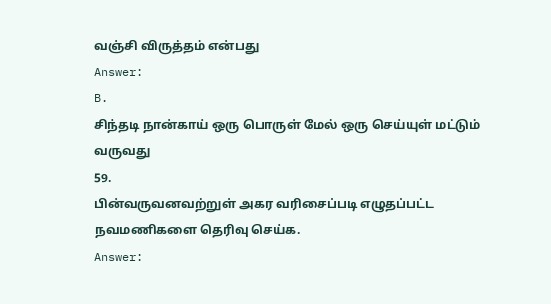வஞ்சி விருத்தம் என்பது
Answer:
B.
சிந்தடி நான்காய் ஒரு பொருள் மேல் ஒரு செய்யுள் மட்டும் வருவது
59.
பின்வருவனவற்றுள் அகர வரிசைப்படி எழுதப்பட்ட நவமணிகளை தெரிவு செய்க.
Answer: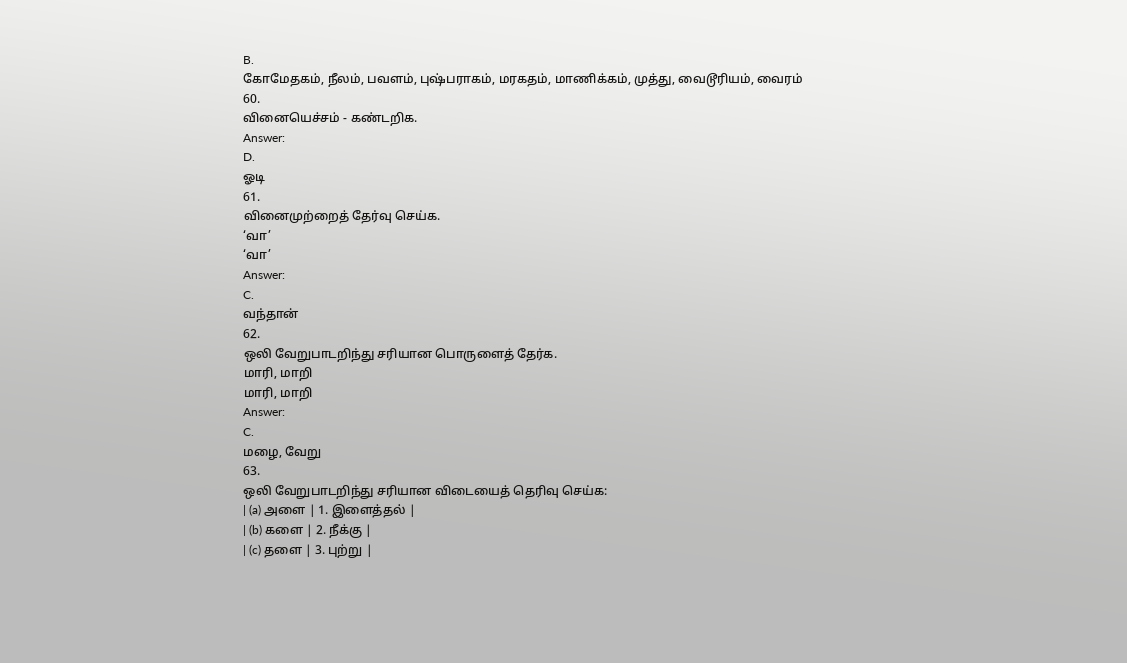B.
கோமேதகம், நீலம், பவளம், புஷ்பராகம், மரகதம், மாணிக்கம், முத்து, வைடூரியம், வைரம்
60.
வினையெச்சம் - கண்டறிக.
Answer:
D.
ஓடி
61.
வினைமுற்றைத் தேர்வு செய்க.
‘வா’
‘வா’
Answer:
C.
வந்தான்
62.
ஒலி வேறுபாடறிந்து சரியான பொருளைத் தேர்க.
மாரி, மாறி
மாரி, மாறி
Answer:
C.
மழை, வேறு
63.
ஒலி வேறுபாடறிந்து சரியான விடையைத் தெரிவு செய்க:
| (a) அளை | 1. இளைத்தல் |
| (b) களை | 2. நீக்கு |
| (c) தளை | 3. புற்று |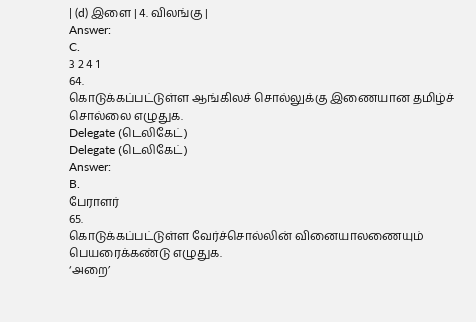| (d) இளை | 4. விலங்கு |
Answer:
C.
3 2 4 1
64.
கொடுக்கப்பட்டுள்ள ஆங்கிலச் சொல்லுக்கு இணையான தமிழ்ச் சொல்லை எழுதுக.
Delegate (டெலிகேட்)
Delegate (டெலிகேட்)
Answer:
B.
பேராளர்
65.
கொடுக்கப்பட்டுள்ள வேர்ச்சொல்லின் வினையாலணையும் பெயரைக்கண்டு எழுதுக.
‘அறை’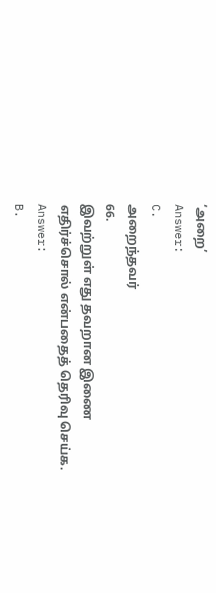‘அறை’
Answer:
C.
அறைந்தவர்
66.
இவற்றுள் எது தவறான இணை எதிர்ச்சொல் என்பதைத் தெரிவு செய்க.
Answer:
B.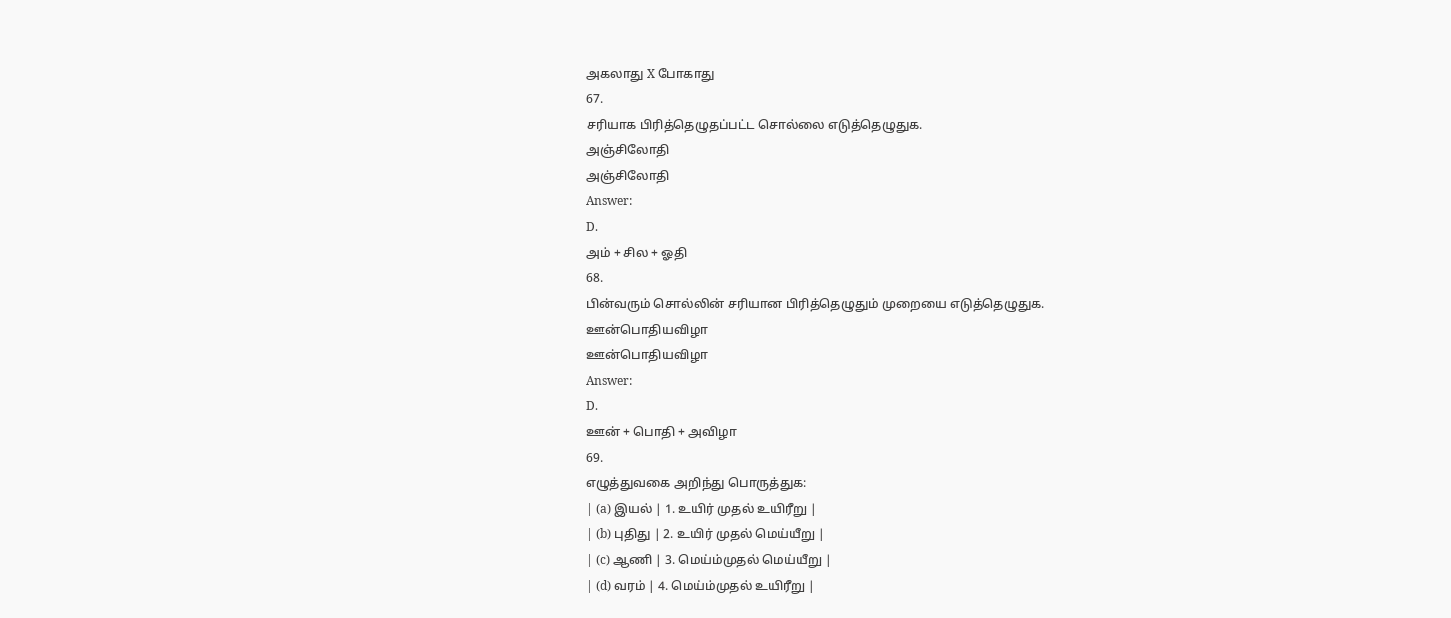அகலாது X போகாது
67.
சரியாக பிரித்தெழுதப்பட்ட சொல்லை எடுத்தெழுதுக.
அஞ்சிலோதி
அஞ்சிலோதி
Answer:
D.
அம் + சில + ஓதி
68.
பின்வரும் சொல்லின் சரியான பிரித்தெழுதும் முறையை எடுத்தெழுதுக.
ஊன்பொதியவிழா
ஊன்பொதியவிழா
Answer:
D.
ஊன் + பொதி + அவிழா
69.
எழுத்துவகை அறிந்து பொருத்துக:
| (a) இயல் | 1. உயிர் முதல் உயிரீறு |
| (b) புதிது | 2. உயிர் முதல் மெய்யீறு |
| (c) ஆணி | 3. மெய்ம்முதல் மெய்யீறு |
| (d) வரம் | 4. மெய்ம்முதல் உயிரீறு |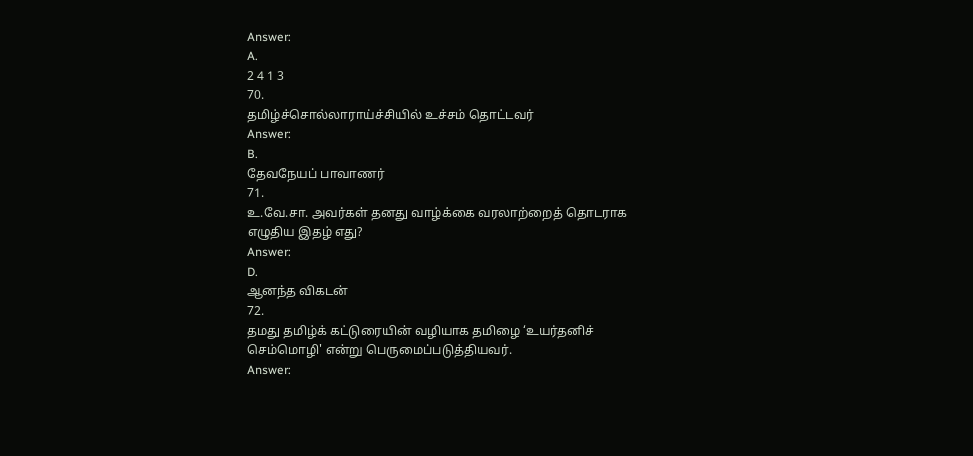Answer:
A.
2 4 1 3
70.
தமிழ்ச்சொல்லாராய்ச்சியில் உச்சம் தொட்டவர்
Answer:
B.
தேவநேயப் பாவாணர்
71.
உ.வே.சா. அவர்கள் தனது வாழ்க்கை வரலாற்றைத் தொடராக எழுதிய இதழ் எது?
Answer:
D.
ஆனந்த விகடன்
72.
தமது தமிழ்க் கட்டுரையின் வழியாக தமிழை ‘உயர்தனிச் செம்மொழி' என்று பெருமைப்படுத்தியவர்.
Answer: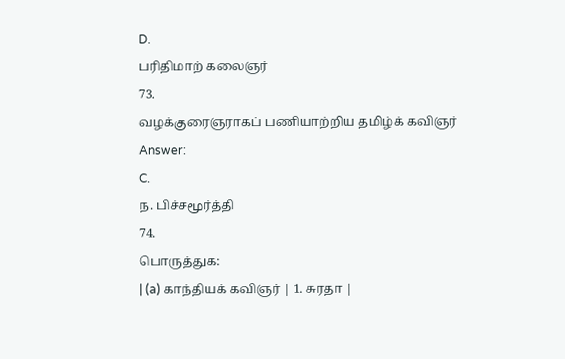D.
பரிதிமாற் கலைஞர்
73.
வழக்குரைஞராகப் பணியாற்றிய தமிழ்க் கவிஞர்
Answer:
C.
ந. பிச்சமூர்த்தி
74.
பொருத்துக:
| (a) காந்தியக் கவிஞர் | 1. சுரதா |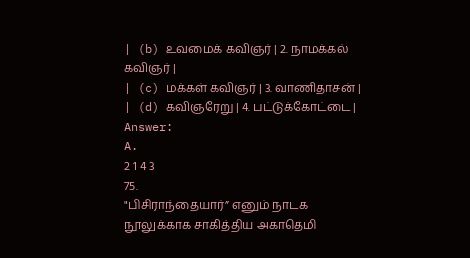| (b) உவமைக் கவிஞர் | 2. நாமக்கல் கவிஞர் |
| (c) மக்கள் கவிஞர் | 3. வாணிதாசன் |
| (d) கவிஞரேறு | 4. பட்டுக்கோட்டை |
Answer:
A.
2 1 4 3
75.
"பிசிராந்தையார்” எனும் நாடக நூலுக்காக சாகித்திய அகாதெமி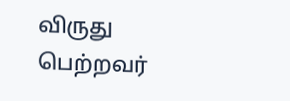விருது பெற்றவர்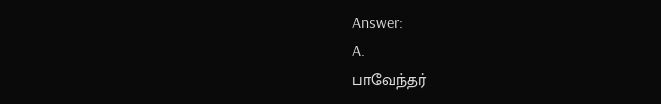Answer:
A.
பாவேந்தர்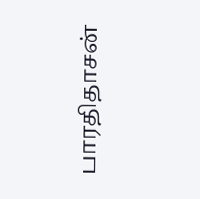பாரதிதாசன்